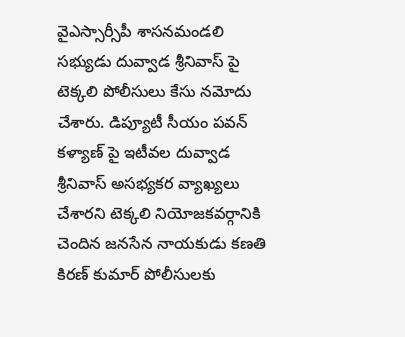వైఎస్సార్సీపీ శాసనమండలి సభ్యుడు దువ్వాడ శ్రీనివాస్ పై టెక్కలి పోలీసులు కేసు నమోదు చేశారు. డిప్యూటీ సీయం పవన్ కళ్యాణ్ పై ఇటీవల దువ్వాడ శ్రీనివాస్ అసభ్యకర వ్యాఖ్యలు చేశారని టెక్కలి నియోజకవర్గానికి చెందిన జనసేన నాయకుడు కణతి కిరణ్ కుమార్ పోలీసులకు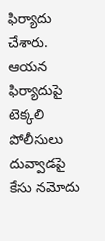ఫిర్యాదు చేశారు. ఆయన ఫిర్యాదుపై టెక్కలి పోలీసులు దువ్వాడపై కేసు నమోదు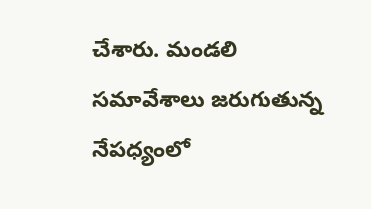చేశారు. మండలి సమావేశాలు జరుగుతున్న నేపధ్యంలో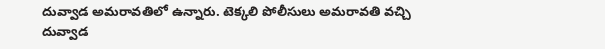దువ్వాడ అమరావతిలో ఉన్నారు. టెక్కలి పోలీసులు అమరావతి వచ్చి దువ్వాడ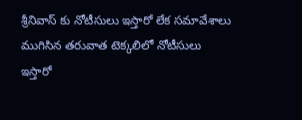శ్రీనివాస్ కు నోటీసులు ఇస్తారో లేక సమావేశాలు ముగిసిన తరువాత టెక్కలిలో నోటీసులు ఇస్తారో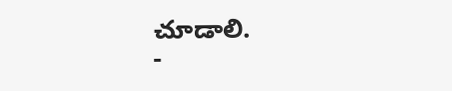చూడాలి.
-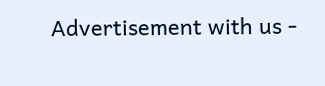Advertisement with us -